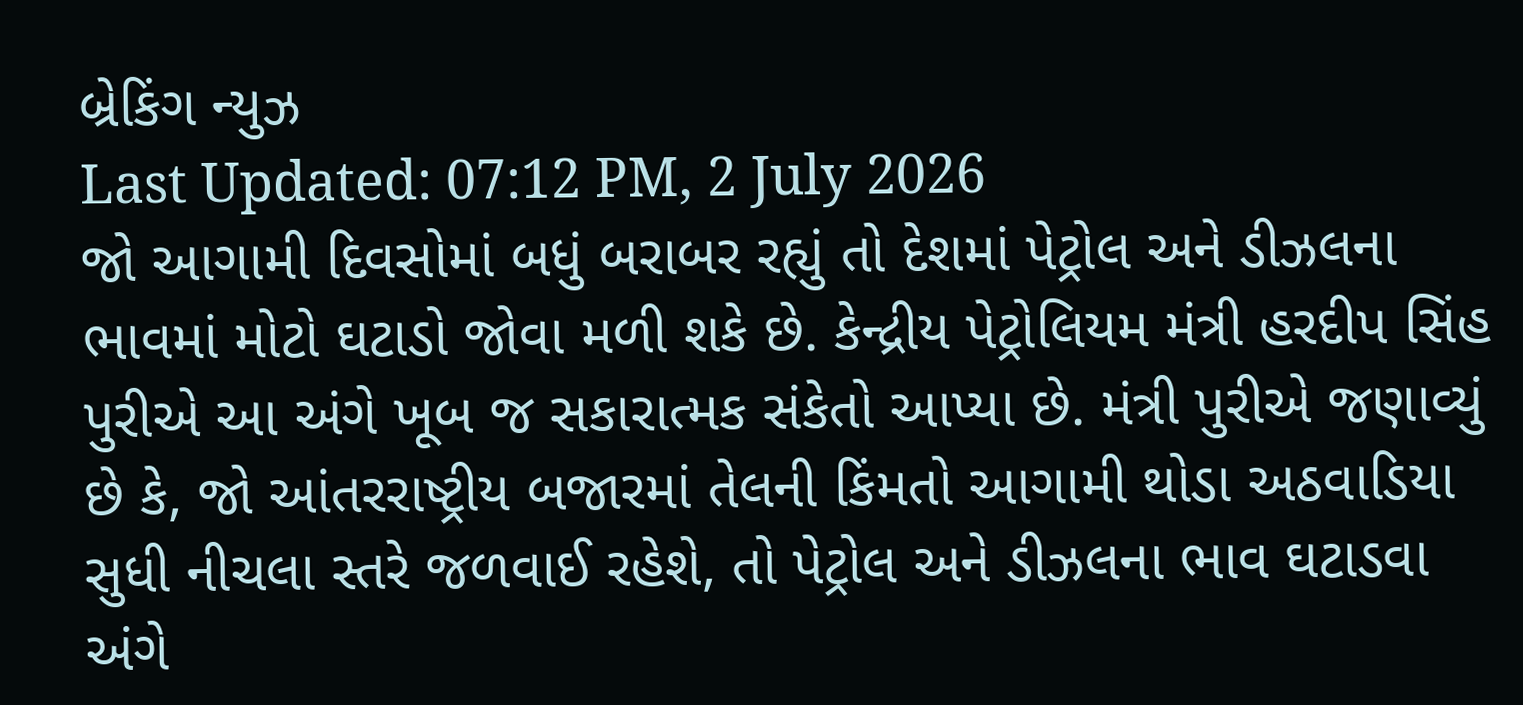બ્રેકિંગ ન્યુઝ
Last Updated: 07:12 PM, 2 July 2026
જો આગામી દિવસોમાં બધું બરાબર રહ્યું તો દેશમાં પેટ્રોલ અને ડીઝલના ભાવમાં મોટો ઘટાડો જોવા મળી શકે છે. કેન્દ્રીય પેટ્રોલિયમ મંત્રી હરદીપ સિંહ પુરીએ આ અંગે ખૂબ જ સકારાત્મક સંકેતો આપ્યા છે. મંત્રી પુરીએ જણાવ્યું છે કે, જો આંતરરાષ્ટ્રીય બજારમાં તેલની કિંમતો આગામી થોડા અઠવાડિયા સુધી નીચલા સ્તરે જળવાઈ રહેશે, તો પેટ્રોલ અને ડીઝલના ભાવ ઘટાડવા અંગે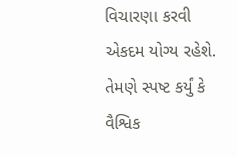વિચારણા કરવી એકદમ યોગ્ય રહેશે. તેમણે સ્પષ્ટ કર્યું કે વૈશ્વિક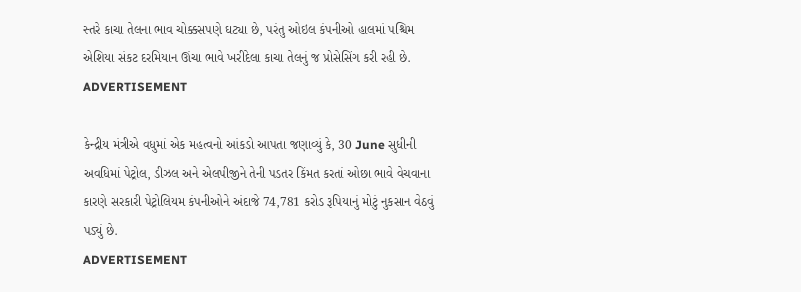સ્તરે કાચા તેલના ભાવ ચોક્કસપણે ઘટ્યા છે, પરંતુ ઓઇલ કંપનીઓ હાલમાં પશ્ચિમ એશિયા સંકટ દરમિયાન ઊંચા ભાવે ખરીદેલા કાચા તેલનું જ પ્રોસેસિંગ કરી રહી છે.
ADVERTISEMENT

કેન્દ્રીય મંત્રીએ વધુમાં એક મહત્વનો આંકડો આપતા જણાવ્યું કે, 30 June સુધીની અવધિમાં પેટ્રોલ, ડીઝલ અને એલપીજીને તેની પડતર કિંમત કરતાં ઓછા ભાવે વેચવાના કારણે સરકારી પેટ્રોલિયમ કંપનીઓને અંદાજે 74,781 કરોડ રૂપિયાનું મોટું નુકસાન વેઠવું પડ્યું છે.
ADVERTISEMENT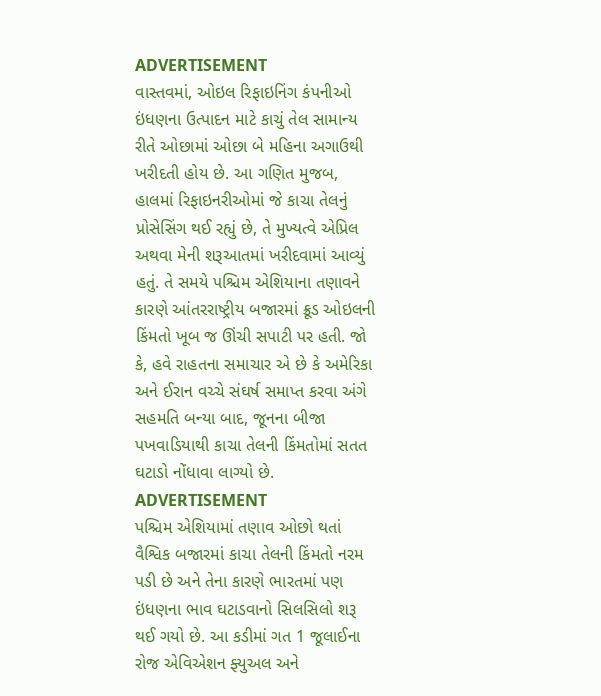ADVERTISEMENT
વાસ્તવમાં, ઓઇલ રિફાઇનિંગ કંપનીઓ ઇંધણના ઉત્પાદન માટે કાચું તેલ સામાન્ય રીતે ઓછામાં ઓછા બે મહિના અગાઉથી ખરીદતી હોય છે. આ ગણિત મુજબ, હાલમાં રિફાઇનરીઓમાં જે કાચા તેલનું પ્રોસેસિંગ થઈ રહ્યું છે, તે મુખ્યત્વે એપ્રિલ અથવા મેની શરૂઆતમાં ખરીદવામાં આવ્યું હતું. તે સમયે પશ્ચિમ એશિયાના તણાવને કારણે આંતરરાષ્ટ્રીય બજારમાં ક્રૂડ ઓઇલની કિંમતો ખૂબ જ ઊંચી સપાટી પર હતી. જો કે, હવે રાહતના સમાચાર એ છે કે અમેરિકા અને ઈરાન વચ્ચે સંઘર્ષ સમાપ્ત કરવા અંગે સહમતિ બન્યા બાદ, જૂનના બીજા પખવાડિયાથી કાચા તેલની કિંમતોમાં સતત ઘટાડો નોંધાવા લાગ્યો છે.
ADVERTISEMENT
પશ્ચિમ એશિયામાં તણાવ ઓછો થતાં વૈશ્વિક બજારમાં કાચા તેલની કિંમતો નરમ પડી છે અને તેના કારણે ભારતમાં પણ ઇંધણના ભાવ ઘટાડવાનો સિલસિલો શરૂ થઈ ગયો છે. આ કડીમાં ગત 1 જૂલાઈના રોજ એવિએશન ફ્યુઅલ અને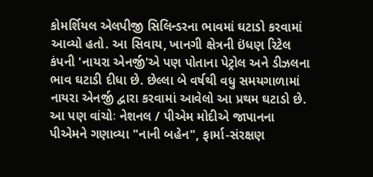કોમર્શિયલ એલપીજી સિલિન્ડરના ભાવમાં ઘટાડો કરવામાં આવ્યો હતો. આ સિવાય, ખાનગી ક્ષેત્રની ઇંધણ રિટેલ કંપની 'નાયરા એનર્જી'એ પણ પોતાના પેટ્રોલ અને ડીઝલના ભાવ ઘટાડી દીધા છે. છેલ્લા બે વર્ષથી વધુ સમયગાળામાં નાયરા એનર્જી દ્વારા કરવામાં આવેલો આ પ્રથમ ઘટાડો છે.
આ પણ વાંચોઃ નેશનલ / પીએમ મોદીએ જાપાનના પીએમને ગણાવ્યા "નાની બહેન", ફાર્મા-સંરક્ષણ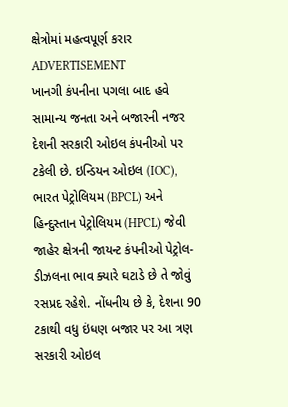ક્ષેત્રોમાં મહત્વપૂર્ણ કરાર
ADVERTISEMENT
ખાનગી કંપનીના પગલા બાદ હવે સામાન્ય જનતા અને બજારની નજર દેશની સરકારી ઓઇલ કંપનીઓ પર ટકેલી છે. ઇન્ડિયન ઓઇલ (IOC), ભારત પેટ્રોલિયમ (BPCL) અને હિન્દુસ્તાન પેટ્રોલિયમ (HPCL) જેવી જાહેર ક્ષેત્રની જાયન્ટ કંપનીઓ પેટ્રોલ-ડીઝલના ભાવ ક્યારે ઘટાડે છે તે જોવું રસપ્રદ રહેશે. નોંધનીય છે કે, દેશના 90 ટકાથી વધુ ઇંધણ બજાર પર આ ત્રણ સરકારી ઓઇલ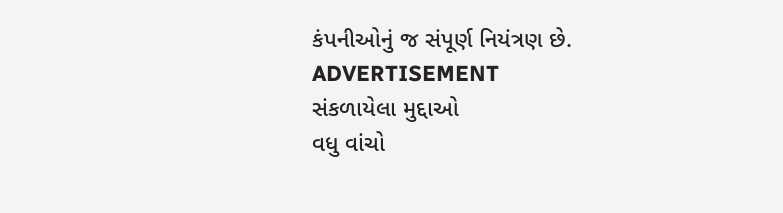કંપનીઓનું જ સંપૂર્ણ નિયંત્રણ છે.
ADVERTISEMENT
સંકળાયેલા મુદ્દાઓ
વધુ વાંચો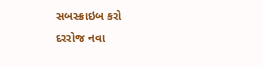સબસ્ક્રાઇબ કરો
દરરોજ નવા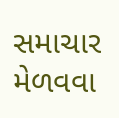સમાચાર મેળવવા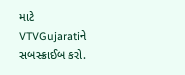માટે VTVGujaratiને સબસ્ક્રાઈબ કરો.